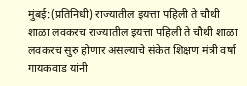मुंबई:(प्रतिनिधी) राज्यातील इयत्ता पहिली ते चौथी शाळा लवकरच राज्यातील इयत्ता पहिली ते चौथी शाळा लवकरच सुरु होणार असल्याचे संकेत शिक्षण मंत्री वर्षा गायकवाड यांनी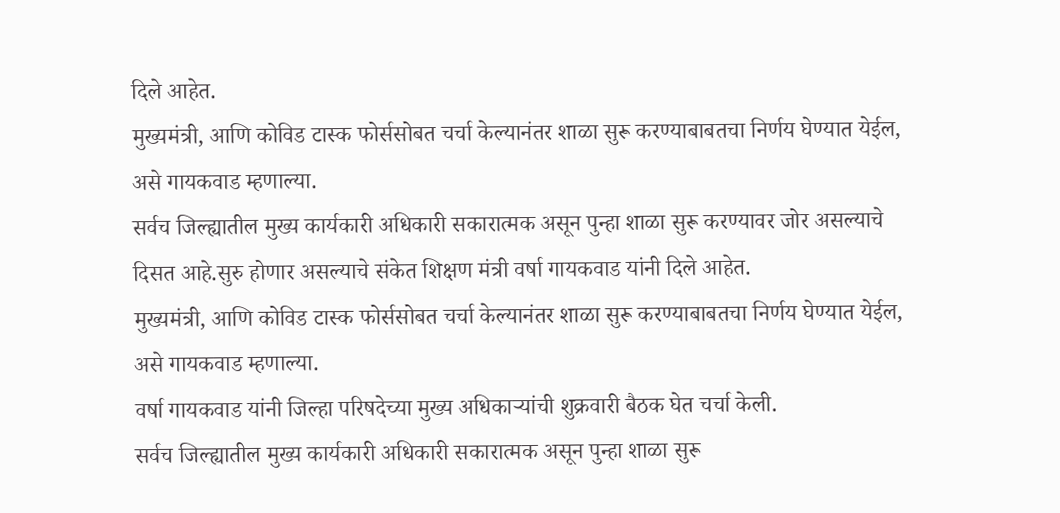दिले आहेत.
मुख्यमंत्री, आणि कोविड टास्क फोर्ससोबत चर्चा केल्यानंतर शाळा सुरू करण्याबाबतचा निर्णय घेण्यात येईल, असे गायकवाड म्हणाल्या.
सर्वच जिल्ह्यातील मुख्य कार्यकारी अधिकारी सकारात्मक असून पुन्हा शाळा सुरू करण्यावर जोर असल्याचे दिसत आहे.सुरु होणार असल्याचे संकेत शिक्षण मंत्री वर्षा गायकवाड यांनी दिले आहेत.
मुख्यमंत्री, आणि कोविड टास्क फोर्ससोबत चर्चा केल्यानंतर शाळा सुरू करण्याबाबतचा निर्णय घेण्यात येईल, असे गायकवाड म्हणाल्या.
वर्षा गायकवाड यांनी जिल्हा परिषदेच्या मुख्य अधिकाऱ्यांची शुक्रवारी बैठक घेत चर्चा केली.
सर्वच जिल्ह्यातील मुख्य कार्यकारी अधिकारी सकारात्मक असून पुन्हा शाळा सुरू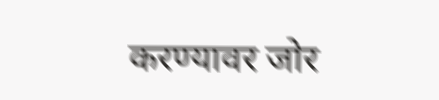करण्यावर जोर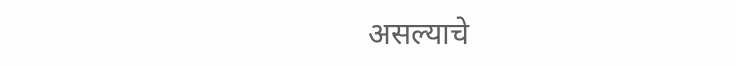असल्याचे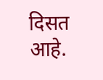दिसत आहे.